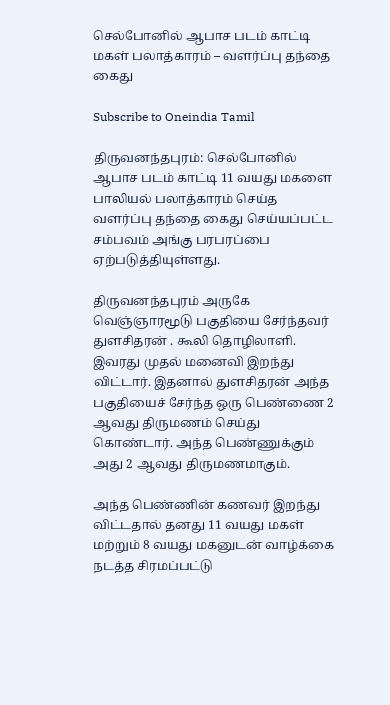செல்போனில் ஆபாச படம் காட்டி மகள் பலாத்காரம் – வளர்ப்பு தந்தை கைது

Subscribe to Oneindia Tamil

திருவனந்தபுரம்: செல்போனில் ஆபாச படம் காட்டி 11 வயது மகளை பாலியல் பலாத்காரம் செய்த வளர்ப்பு தந்தை கைது செய்யப்பட்ட சம்பவம் அங்கு பரபரப்பை ஏற்படுத்தியுள்ளது.

திருவனந்தபுரம் அருகே வெஞ்ஞாரமூடு பகுதியை சேர்ந்தவர் துளசிதரன் . கூலி தொழிலாளி. இவரது முதல் மனைவி இறந்து விட்டார். இதனால் துளசிதரன் அந்த பகுதியைச் சேர்ந்த ஒரு பெண்ணை 2 ஆவது திருமணம் செய்து கொண்டார். அந்த பெண்ணுக்கும் அது 2 ஆவது திருமணமாகும்.

அந்த பெண்ணின் கணவர் இறந்து விட்டதால் தனது 11 வயது மகள் மற்றும் 8 வயது மகனுடன் வாழ்க்கை நடத்த சிரமப்பட்டு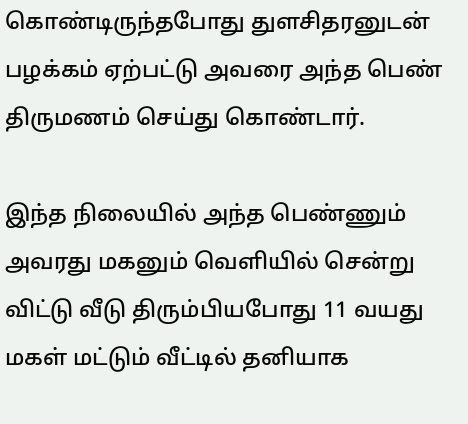கொண்டிருந்தபோது துளசிதரனுடன் பழக்கம் ஏற்பட்டு அவரை அந்த பெண் திருமணம் செய்து கொண்டார்.

இந்த நிலையில் அந்த பெண்ணும் அவரது மகனும் வெளியில் சென்று விட்டு வீடு திரும்பியபோது 11 வயது மகள் மட்டும் வீட்டில் தனியாக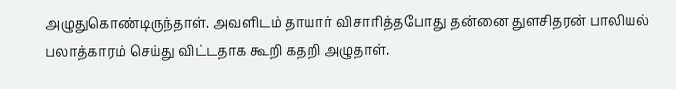அழுதுகொண்டிருந்தாள். அவளிடம் தாயார் விசாரித்தபோது தன்னை துளசிதரன் பாலியல் பலாத்காரம் செய்து விட்டதாக கூறி கதறி அழுதாள்.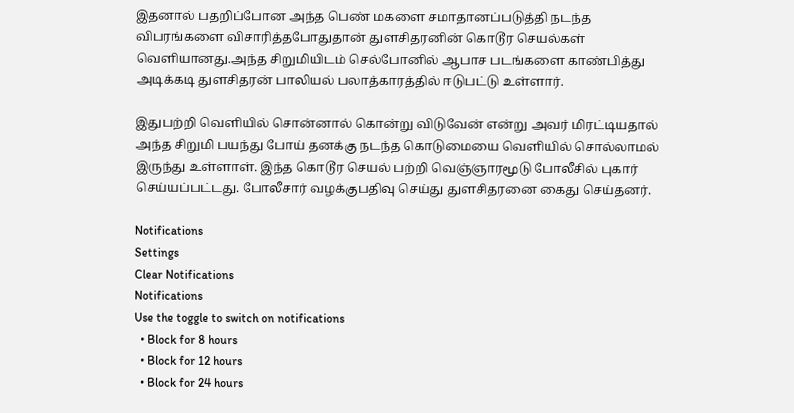இதனால் பதறிப்போன அந்த பெண் மகளை சமாதானப்படுத்தி நடந்த விபரங்களை விசாரித்தபோதுதான் துளசிதரனின் கொடூர செயல்கள் வெளியானது.அந்த சிறுமியிடம் செல்போனில் ஆபாச படங்களை காண்பித்து அடிக்கடி துளசிதரன் பாலியல் பலாத்காரத்தில் ஈடுபட்டு உள்ளார்.

இதுபற்றி வெளியில் சொன்னால் கொன்று விடுவேன் என்று அவர் மிரட்டியதால் அந்த சிறுமி பயந்து போய் தனக்கு நடந்த கொடுமையை வெளியில் சொல்லாமல் இருந்து உள்ளாள். இந்த கொடூர செயல் பற்றி வெஞ்ஞாரமூடு போலீசில் புகார் செய்யப்பட்டது. போலீசார் வழக்குபதிவு செய்து துளசிதரனை கைது செய்தனர்.

Notifications
Settings
Clear Notifications
Notifications
Use the toggle to switch on notifications
  • Block for 8 hours
  • Block for 12 hours
  • Block for 24 hours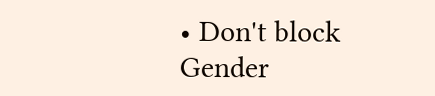• Don't block
Gender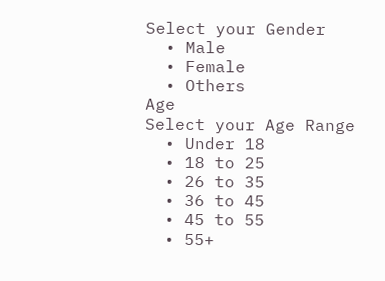Select your Gender
  • Male
  • Female
  • Others
Age
Select your Age Range
  • Under 18
  • 18 to 25
  • 26 to 35
  • 36 to 45
  • 45 to 55
  • 55+